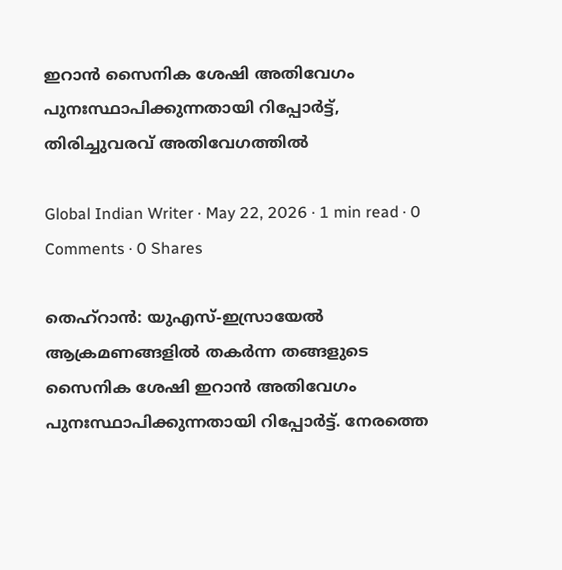ഇറാൻ സൈനിക ശേഷി അതിവേഗം പുനഃസ്ഥാപിക്കുന്നതായി റിപ്പോർട്ട്, തിരിച്ചുവരവ് അതിവേഗത്തില്‍

Global Indian Writer · May 22, 2026 · 1 min read · 0 Comments · 0 Shares

തെഹ്റാൻ: യുഎസ്-ഇസ്രായേൽ ആക്രമണങ്ങളിൽ തകർന്ന തങ്ങളുടെ സൈനിക ശേഷി ഇറാൻ അതിവേഗം പുനഃസ്ഥാപിക്കുന്നതായി റിപ്പോർട്ട്. നേരത്തെ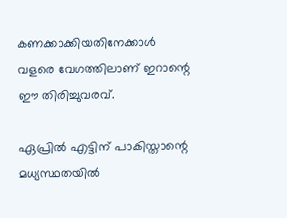കണക്കാക്കിയതിനേക്കാൾ വളരെ വേഗത്തിലാണ് ഇറാന്റെ ഈ തിരിച്ചുവരവ്.

ഏപ്രിൽ എട്ടിന് പാകിസ്താന്റെ മധ്യസ്ഥതയിൽ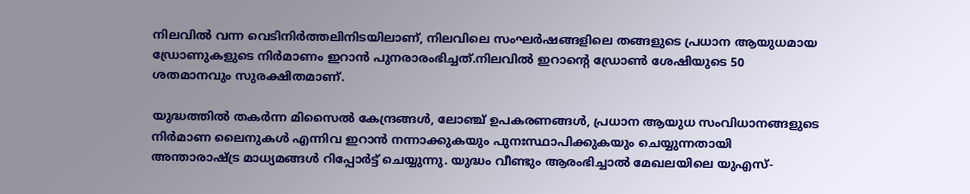നിലവിൽ വന്ന വെടിനിർത്തലിനിടയിലാണ്, നിലവിലെ സംഘർഷങ്ങളിലെ തങ്ങളുടെ പ്രധാന ആയുധമായ ഡ്രോണുകളുടെ നിർമാണം ഇറാൻ പുനരാരംഭിച്ചത്.നിലവിൽ ഇറാന്റെ ഡ്രോൺ ശേഷിയുടെ 50 ശതമാനവും സുരക്ഷിതമാണ്.

യുദ്ധത്തിൽ തകർന്ന മിസൈൽ കേന്ദ്രങ്ങൾ, ലോഞ്ച് ഉപകരണങ്ങൾ, പ്രധാന ആയുധ സംവിധാനങ്ങളുടെ നിർമാണ ലൈനുകൾ എന്നിവ ഇറാൻ നന്നാക്കുകയും പുനഃസ്ഥാപിക്കുകയും ചെയ്യുന്നതായി അന്താരാഷ്ട്ര മാധ്യമങ്ങൾ റിപ്പോർട്ട് ചെയ്യുന്നു. യുദ്ധം വീണ്ടും ആരംഭിച്ചാൽ മേഖലയിലെ യുഎസ്-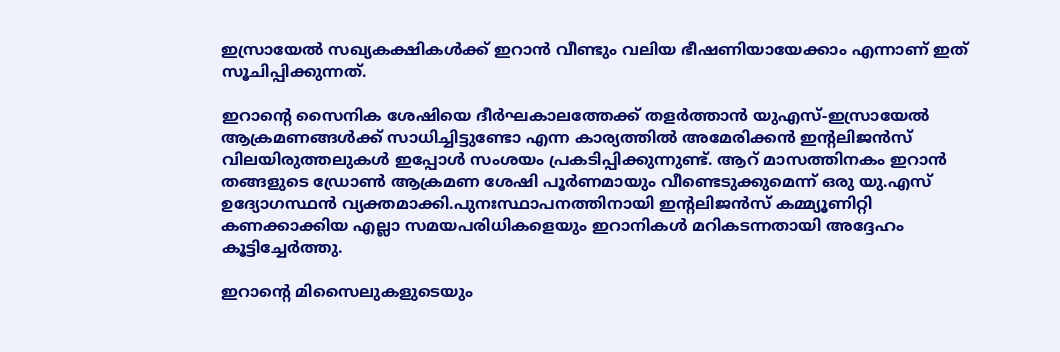ഇസ്രായേൽ സഖ്യകക്ഷികൾക്ക് ഇറാൻ വീണ്ടും വലിയ ഭീഷണിയായേക്കാം എന്നാണ് ഇത് സൂചിപ്പിക്കുന്നത്.

ഇറാന്റെ സൈനിക ശേഷിയെ ദീർഘകാലത്തേക്ക് തളർത്താൻ യുഎസ്-ഇസ്രായേൽ ആക്രമണങ്ങൾക്ക് സാധിച്ചിട്ടുണ്ടോ എന്ന കാര്യത്തിൽ അമേരിക്കൻ ഇന്റലിജൻസ് വിലയിരുത്തലുകൾ ഇപ്പോൾ സംശയം പ്രകടിപ്പിക്കുന്നുണ്ട്. ആറ് മാസത്തിനകം ഇറാൻ തങ്ങളുടെ ഡ്രോൺ ആക്രമണ ശേഷി പൂർണമായും വീണ്ടെടുക്കുമെന്ന് ഒരു യു.എസ് ഉദ്യോഗസ്ഥൻ വ്യക്തമാക്കി.പുനഃസ്ഥാപനത്തിനായി ഇന്റലിജൻസ് കമ്മ്യൂണിറ്റി കണക്കാക്കിയ എല്ലാ സമയപരിധികളെയും ഇറാനികൾ മറികടന്നതായി അദ്ദേഹം കൂട്ടിച്ചേർത്തു.

ഇറാന്റെ മിസൈലുകളുടെയും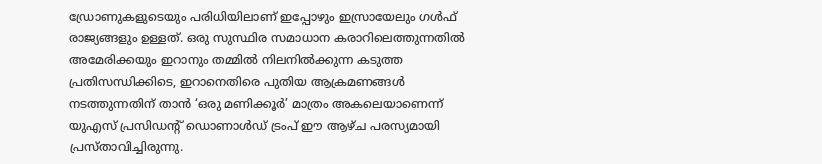ഡ്രോണുകളുടെയും പരിധിയിലാണ് ഇപ്പോഴും ഇസ്രായേലും ഗൾഫ് രാജ്യങ്ങളും ഉള്ളത്. ഒരു സുസ്ഥിര സമാധാന കരാറിലെത്തുന്നതിൽ അമേരിക്കയും ഇറാനും തമ്മിൽ നിലനിൽക്കുന്ന കടുത്ത പ്രതിസന്ധിക്കിടെ, ഇറാനെതിരെ പുതിയ ആക്രമണങ്ങൾ നടത്തുന്നതിന് താൻ ‘ഒരു മണിക്കൂർ’ മാത്രം അകലെയാണെന്ന് യുഎസ് പ്രസിഡന്റ് ഡൊണാൾഡ് ട്രംപ് ഈ ആഴ്ച പരസ്യമായി പ്രസ്താവിച്ചിരുന്നു.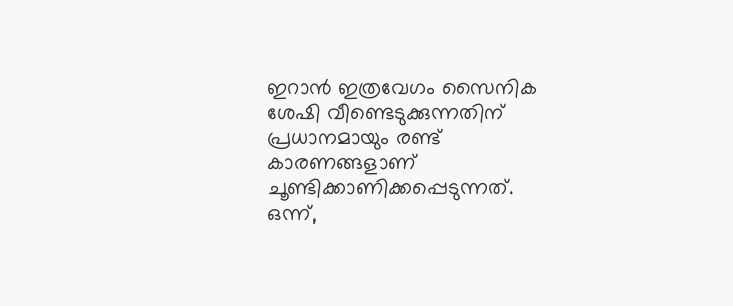ഇറാൻ ഇത്രവേഗം സൈനിക ശേഷി വീണ്ടെടുക്കുന്നതിന് പ്രധാനമായും രണ്ട് കാരണങ്ങളാണ് ചൂണ്ടിക്കാണിക്കപ്പെടുന്നത്. ഒന്ന്,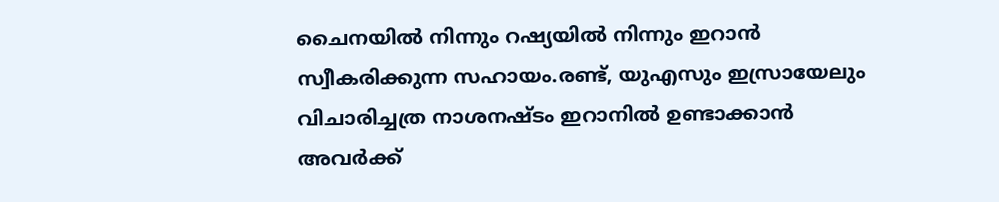ചൈനയിൽ നിന്നും റഷ്യയിൽ നിന്നും ഇറാൻ സ്വീകരിക്കുന്ന സഹായം.രണ്ട്, യുഎസും ഇസ്രായേലും വിചാരിച്ചത്ര നാശനഷ്ടം ഇറാനിൽ ഉണ്ടാക്കാൻ അവർക്ക്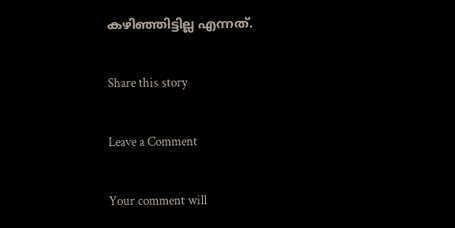കഴിഞ്ഞിട്ടില്ല എന്നത്.

Share this story

Leave a Comment

Your comment will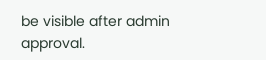be visible after admin approval.